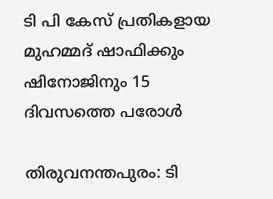ടി പി കേസ് പ്രതികളായ മുഹമ്മദ് ഷാഫിക്കും ഷിനോജിനും 15 ദിവസത്തെ പരോള്‍

തിരുവനന്തപുരം: ടി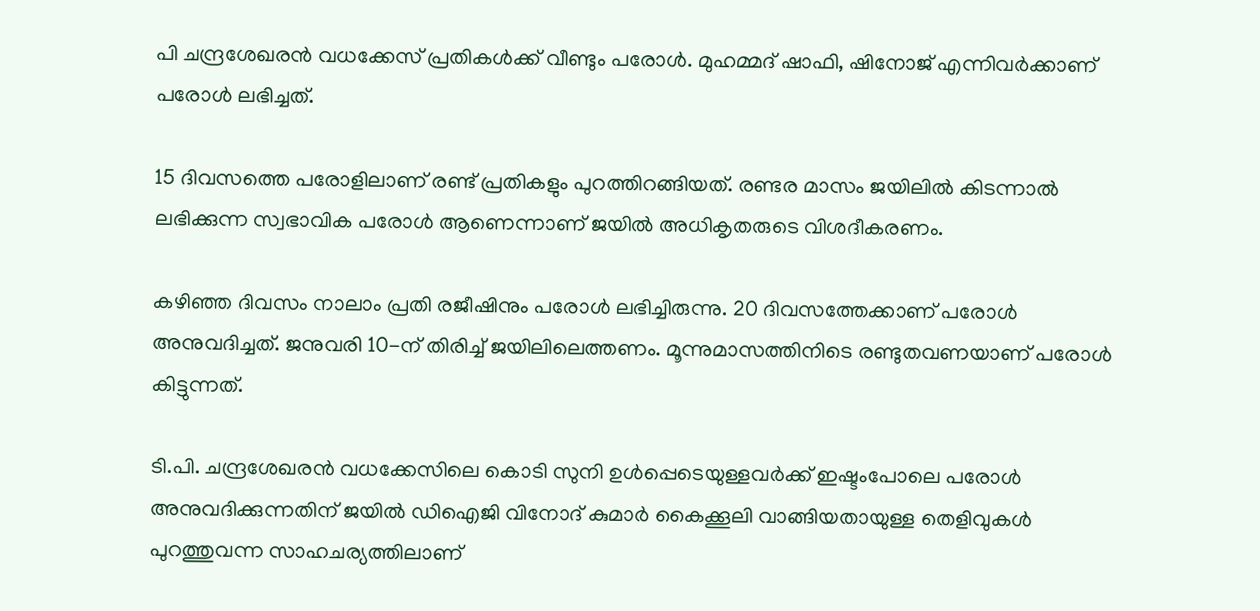പി ചന്ദ്രശേഖരൻ വധക്കേസ് പ്രതികള്‍ക്ക് വീണ്ടും പരോള്‍. മുഹമ്മദ് ഷാഫി, ഷിനോജ് എന്നിവർക്കാണ് പരോള്‍ ലഭിച്ചത്.

15 ദിവസത്തെ പരോളിലാണ് രണ്ട് പ്രതികളും പുറത്തിറങ്ങിയത്. രണ്ടര മാസം ജയിലില്‍ കിടന്നാല്‍ ലഭിക്കുന്ന സ്വഭാവിക പരോള്‍ ആണെന്നാണ് ജയില്‍ അധികൃതരുടെ വിശദീകരണം.

കഴിഞ്ഞ ദിവസം നാലാം പ്രതി രജീഷിനും പരോള്‍ ലഭിച്ചിരുന്നു. 20 ദിവസത്തേക്കാണ് പരോള്‍ അനുവദിച്ചത്. ജനുവരി 10-ന് തിരിച്ച്‌ ജയിലിലെത്തണം. മൂന്നുമാസത്തിനിടെ രണ്ടുതവണയാണ് പരോള്‍ കിട്ടുന്നത്.

ടി.പി. ചന്ദ്രശേഖരൻ വധക്കേസിലെ കൊടി സുനി ഉള്‍പ്പെടെയുള്ളവർക്ക് ഇഷ്ടംപോലെ പരോള്‍ അനുവദിക്കുന്നതിന് ജയില്‍ ഡിഐജി വിനോദ് കുമാർ കൈക്കൂലി വാങ്ങിയതായുള്ള തെളിവുകള്‍ പുറത്തുവന്ന സാഹചര്യത്തിലാണ്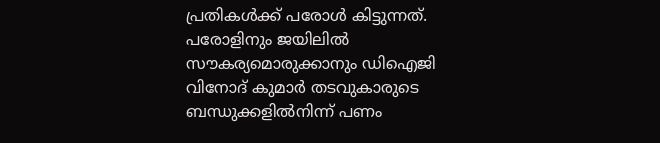പ്രതികള്‍ക്ക് പരോള്‍ കിട്ടുന്നത്. പരോളിനും ജയിലില്‍ സൗകര്യമൊരുക്കാനും ഡിഐജി വിനോദ് കുമാർ തടവുകാരുടെ ബന്ധുക്കളില്‍നിന്ന്‌ പണം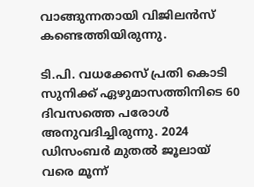വാങ്ങുന്നതായി വിജിലൻസ് കണ്ടെത്തിയിരുന്നു.

ടി.പി. വധക്കേസ് പ്രതി കൊടി സുനിക്ക് ഏഴുമാസത്തിനിടെ 60 ദിവസത്തെ പരോള്‍ അനുവദിച്ചിരുന്നു. 2024 ഡിസംബർ മുതല്‍ ജൂലായ് വരെ മൂന്ന്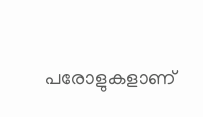പരോളുകളാണ്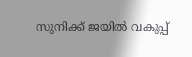സുനിക്ക് ജയില്‍ വകുപ്പ്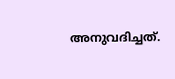അനുവദിച്ചത്.